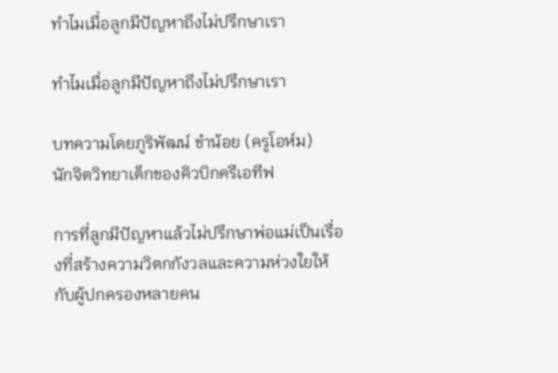ทำไมเมื่อลูกมีปัญหาถึงไม่ปรึกษาเรา

ทำไมเมื่อลูกมีปัญหาถึงไม่ปรึกษาเรา

บทความโดยภูริพัฒน์ ขำน้อย (ครูโอห์ม)
นักจิตวิทยาเด็กของคิวบิกครีเอทีฟ

การที่ลูกมีปัญหาแล้วไม่ปรึกษาพ่อแม่เป็นเรื่องที่สร้างความวิตกกังวลและความห่วงใยให้กับผู้ปกครองหลายคน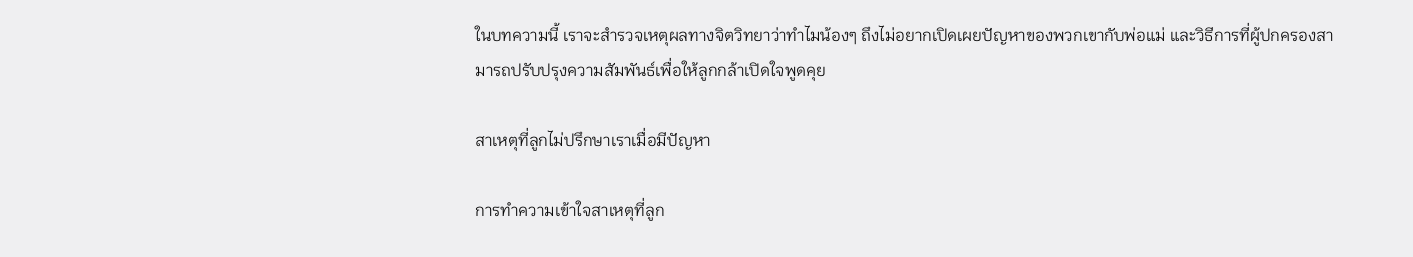ในบทความนี้ เราจะสำรวจเหตุผลทางจิตวิทยาว่าทำไมน้องๆ ถึงไม่อยากเปิดเผยปัญหาของพวกเขากับพ่อแม่ และวิธีการที่ผู้ปกครองสามารถปรับปรุงความสัมพันธ์เพื่อให้ลูกกล้าเปิดใจพูดคุย

สาเหตุที่ลูกไม่ปรึกษาเราเมื่อมีปัญหา

การทำความเข้าใจสาเหตุที่ลูก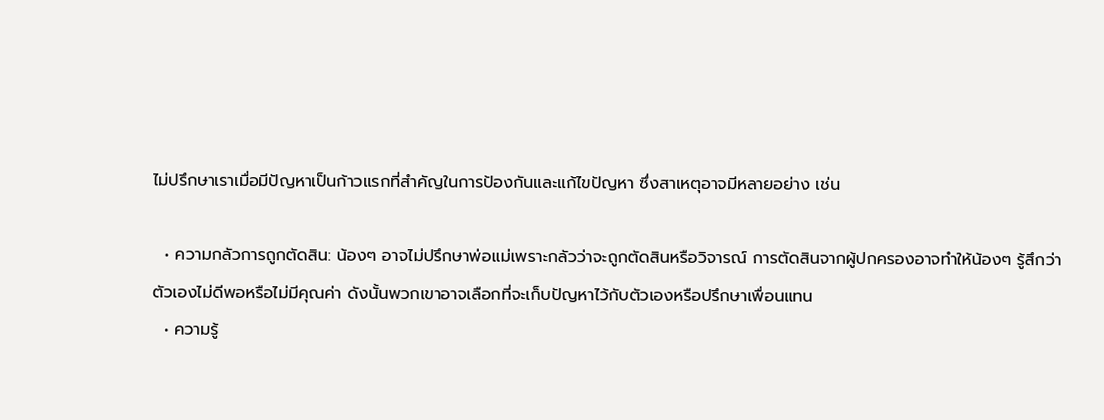ไม่ปรึกษาเราเมื่อมีปัญหาเป็นก้าวแรกที่สำคัญในการป้องกันและแก้ไขปัญหา ซึ่งสาเหตุอาจมีหลายอย่าง เช่น

  • ความกลัวการถูกตัดสิน: น้องๆ อาจไม่ปรึกษาพ่อแม่เพราะกลัวว่าจะถูกตัดสินหรือวิจารณ์ การตัดสินจากผู้ปกครองอาจทำให้น้องๆ รู้สึกว่าตัวเองไม่ดีพอหรือไม่มีคุณค่า ดังนั้นพวกเขาอาจเลือกที่จะเก็บปัญหาไว้กับตัวเองหรือปรึกษาเพื่อนแทน
  • ความรู้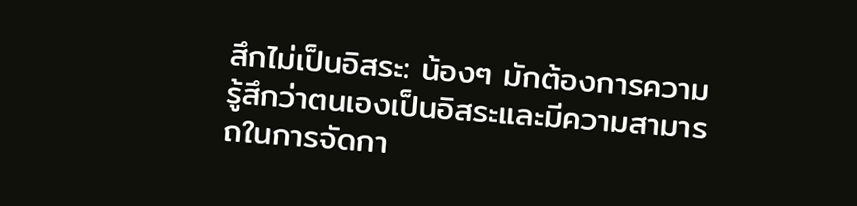สึกไม่เป็นอิสระ: น้องๆ มักต้องการความรู้สึกว่าตนเองเป็นอิสระและมีความสามารถในการจัดกา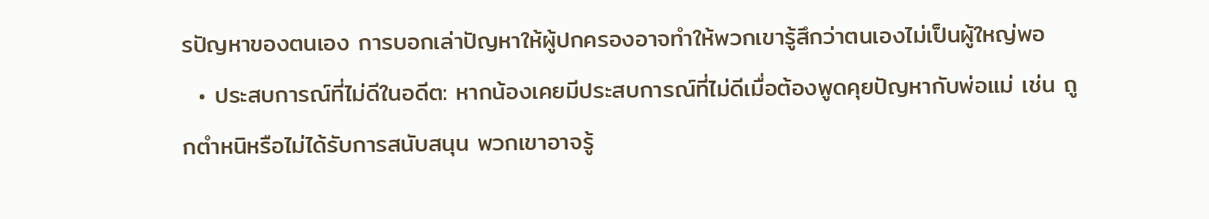รปัญหาของตนเอง การบอกเล่าปัญหาให้ผู้ปกครองอาจทำให้พวกเขารู้สึกว่าตนเองไม่เป็นผู้ใหญ่พอ
  • ประสบการณ์ที่ไม่ดีในอดีต: หากน้องเคยมีประสบการณ์ที่ไม่ดีเมื่อต้องพูดคุยปัญหากับพ่อแม่ เช่น ถูกตำหนิหรือไม่ได้รับการสนับสนุน พวกเขาอาจรู้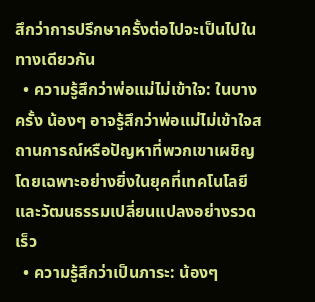สึกว่าการปรึกษาครั้งต่อไปจะเป็นไปในทางเดียวกัน
  • ความรู้สึกว่าพ่อแม่ไม่เข้าใจ: ในบางครั้ง น้องๆ อาจรู้สึกว่าพ่อแม่ไม่เข้าใจสถานการณ์หรือปัญหาที่พวกเขาเผชิญ โดยเฉพาะอย่างยิ่งในยุคที่เทคโนโลยีและวัฒนธรรมเปลี่ยนแปลงอย่างรวดเร็ว
  • ความรู้สึกว่าเป็นภาระ: น้องๆ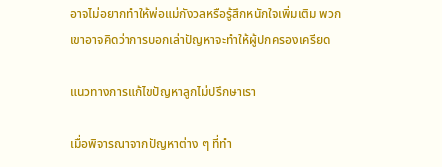อาจไม่อยากทำให้พ่อแม่กังวลหรือรู้สึกหนักใจเพิ่มเติม พวกเขาอาจคิดว่าการบอกเล่าปัญหาจะทำให้ผู้ปกครองเครียด

แนวทางการแก้ไขปัญหาลูกไม่ปรึกษาเรา

เมื่อพิจารณาจากปัญหาต่าง ๆ ที่ทำ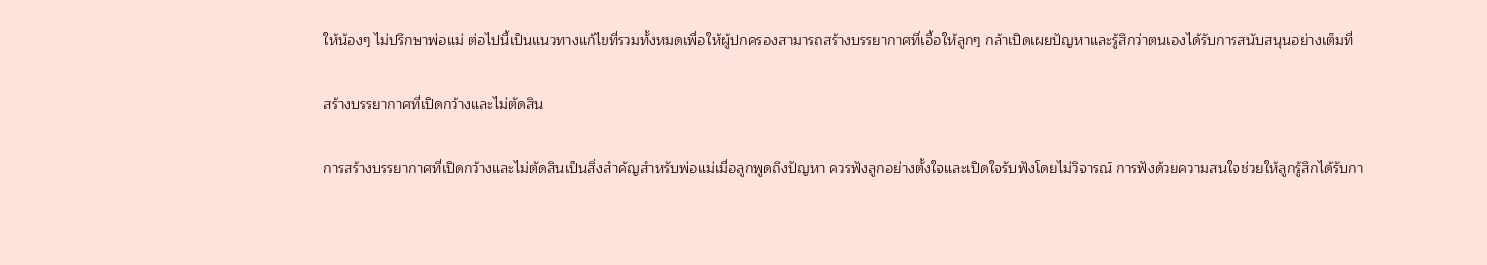ให้น้องๆ ไม่ปรึกษาพ่อแม่ ต่อไปนี้เป็นแนวทางแก้ไขที่รวมทั้งหมดเพื่อให้ผู้ปกครองสามารถสร้างบรรยากาศที่เอื้อให้ลูกๆ กล้าเปิดเผยปัญหาและรู้สึกว่าตนเองได้รับการสนับสนุนอย่างเต็มที่

สร้างบรรยากาศที่เปิดกว้างและไม่ตัดสิน

การสร้างบรรยากาศที่เปิดกว้างและไม่ตัดสินเป็นสิ่งสำคัญสำหรับพ่อแม่เมื่อลูกพูดถึงปัญหา ควรฟังลูกอย่างตั้งใจและเปิดใจรับฟังโดยไม่วิจารณ์ การฟังด้วยความสนใจช่วยให้ลูกรู้สึกได้รับกา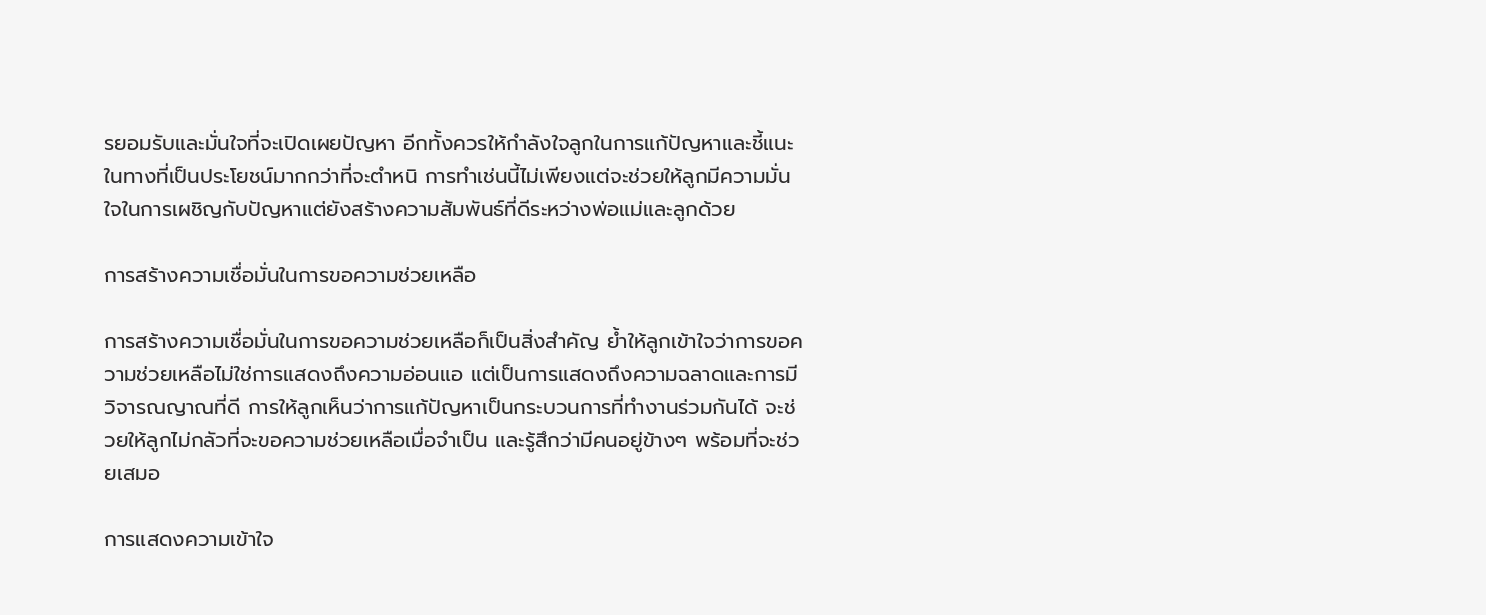รยอมรับและมั่นใจที่จะเปิดเผยปัญหา อีกทั้งควรให้กำลังใจลูกในการแก้ปัญหาและชี้แนะในทางที่เป็นประโยชน์มากกว่าที่จะตำหนิ การทำเช่นนี้ไม่เพียงแต่จะช่วยให้ลูกมีความมั่นใจในการเผชิญกับปัญหาแต่ยังสร้างความสัมพันธ์ที่ดีระหว่างพ่อแม่และลูกด้วย

การสร้างความเชื่อมั่นในการขอความช่วยเหลือ

การสร้างความเชื่อมั่นในการขอความช่วยเหลือก็เป็นสิ่งสำคัญ ย้ำให้ลูกเข้าใจว่าการขอความช่วยเหลือไม่ใช่การแสดงถึงความอ่อนแอ แต่เป็นการแสดงถึงความฉลาดและการมีวิจารณญาณที่ดี การให้ลูกเห็นว่าการแก้ปัญหาเป็นกระบวนการที่ทำงานร่วมกันได้ จะช่วยให้ลูกไม่กลัวที่จะขอความช่วยเหลือเมื่อจำเป็น และรู้สึกว่ามีคนอยู่ข้างๆ พร้อมที่จะช่วยเสมอ

การแสดงความเข้าใจ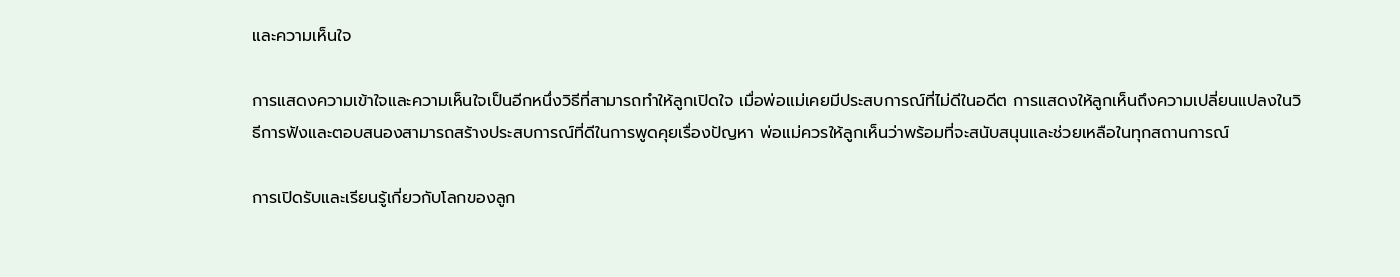และความเห็นใจ

การแสดงความเข้าใจและความเห็นใจเป็นอีกหนึ่งวิธีที่สามารถทำให้ลูกเปิดใจ เมื่อพ่อแม่เคยมีประสบการณ์ที่ไม่ดีในอดีต การแสดงให้ลูกเห็นถึงความเปลี่ยนแปลงในวิธีการฟังและตอบสนองสามารถสร้างประสบการณ์ที่ดีในการพูดคุยเรื่องปัญหา พ่อแม่ควรให้ลูกเห็นว่าพร้อมที่จะสนับสนุนและช่วยเหลือในทุกสถานการณ์

การเปิดรับและเรียนรู้เกี่ยวกับโลกของลูก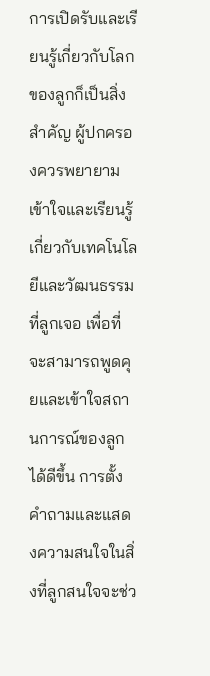การเปิดรับและเรียนรู้เกี่ยวกับโลกของลูกก็เป็นสิ่งสำคัญ ผู้ปกครองควรพยายามเข้าใจและเรียนรู้เกี่ยวกับเทคโนโลยีและวัฒนธรรมที่ลูกเจอ เพื่อที่จะสามารถพูดคุยและเข้าใจสถานการณ์ของลูกได้ดีขึ้น การตั้งคำถามและแสดงความสนใจในสิ่งที่ลูกสนใจจะช่ว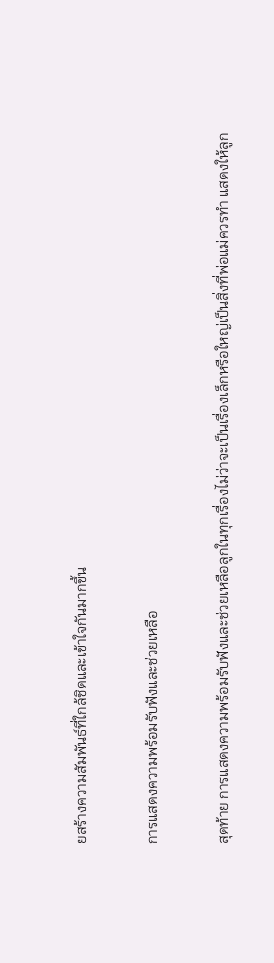ยสร้างความสัมพันธ์ที่ใกล้ชิดและเข้าใจกันมากขึ้น

การแสดงความพร้อมรับฟังและช่วยเหลือ

สุดท้าย การแสดงความพร้อมรับฟังและช่วยเหลือลูกในทุกเรื่องไม่ว่าจะเป็นเรื่องเล็กหรือใหญ่เป็นสิ่งที่พ่อแม่ควรทำ แสดงให้ลูก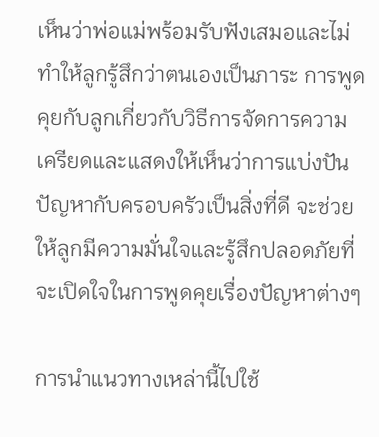เห็นว่าพ่อแม่พร้อมรับฟังเสมอและไม่ทำให้ลูกรู้สึกว่าตนเองเป็นภาระ การพูดคุยกับลูกเกี่ยวกับวิธีการจัดการความเครียดและแสดงให้เห็นว่าการแบ่งปันปัญหากับครอบครัวเป็นสิ่งที่ดี จะช่วยให้ลูกมีความมั่นใจและรู้สึกปลอดภัยที่จะเปิดใจในการพูดคุยเรื่องปัญหาต่างๆ

การนำแนวทางเหล่านี้ไปใช้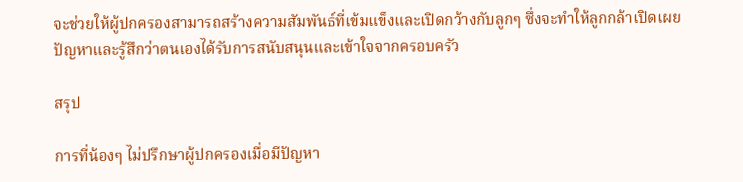จะช่วยให้ผู้ปกครองสามารถสร้างความสัมพันธ์ที่เข้มแข็งและเปิดกว้างกับลูกๆ ซึ่งจะทำให้ลูกกล้าเปิดเผยปัญหาและรู้สึกว่าตนเองได้รับการสนับสนุนและเข้าใจจากครอบครัว

สรุป

การที่น้องๆ ไม่ปรึกษาผู้ปกครองเมื่อมีปัญหา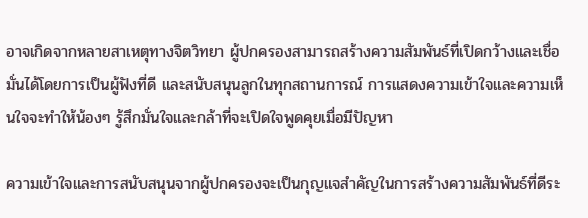อาจเกิดจากหลายสาเหตุทางจิตวิทยา ผู้ปกครองสามารถสร้างความสัมพันธ์ที่เปิดกว้างและเชื่อมั่นได้โดยการเป็นผู้ฟังที่ดี และสนับสนุนลูกในทุกสถานการณ์ การแสดงความเข้าใจและความเห็นใจจะทำให้น้องๆ รู้สึกมั่นใจและกล้าที่จะเปิดใจพูดคุยเมื่อมีปัญหา

ความเข้าใจและการสนับสนุนจากผู้ปกครองจะเป็นกุญแจสำคัญในการสร้างความสัมพันธ์ที่ดีระ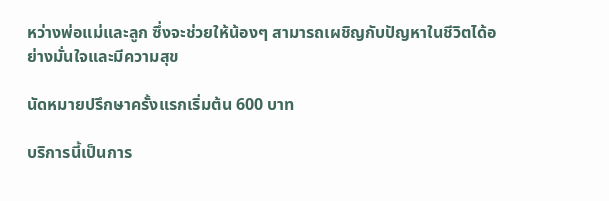หว่างพ่อแม่และลูก ซึ่งจะช่วยให้น้องๆ สามารถเผชิญกับปัญหาในชีวิตได้อย่างมั่นใจและมีความสุข

นัดหมายปรึกษาครั้งแรกเริ่มต้น 600 บาท

บริการนี้เป็นการ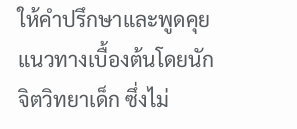ให้คำปรึกษาและพูดคุยแนวทางเบื้องต้นโดยนักจิตวิทยาเด็ก ซึ่งไม่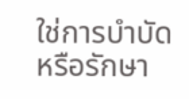ใช่การบำบัดหรือรักษา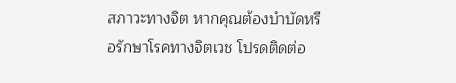สภาวะทางจิต หากคุณต้องบำบัดหรือรักษาโรคทางจิตเวช โปรดติดต่อ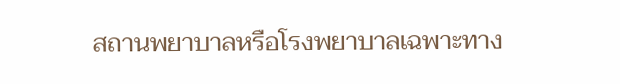สถานพยาบาลหรือโรงพยาบาลเฉพาะทาง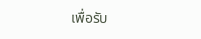เพื่อรับ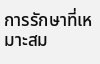การรักษาที่เหมาะสม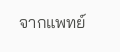จากแพทย์